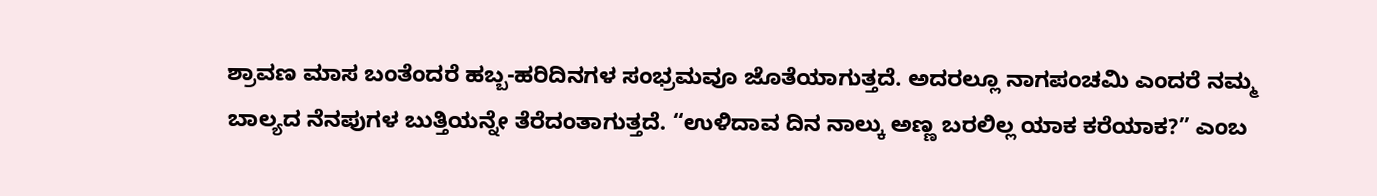ಶ್ರಾವಣ ಮಾಸ ಬಂತೆಂದರೆ ಹಬ್ಬ-ಹರಿದಿನಗಳ ಸಂಭ್ರಮವೂ ಜೊತೆಯಾಗುತ್ತದೆ. ಅದರಲ್ಲೂ ನಾಗಪಂಚಮಿ ಎಂದರೆ ನಮ್ಮ ಬಾಲ್ಯದ ನೆನಪುಗಳ ಬುತ್ತಿಯನ್ನೇ ತೆರೆದಂತಾಗುತ್ತದೆ. “ಉಳಿದಾವ ದಿನ ನಾಲ್ಕು ಅಣ್ಣ ಬರಲಿಲ್ಲ ಯಾಕ ಕರೆಯಾಕ?” ಎಂಬ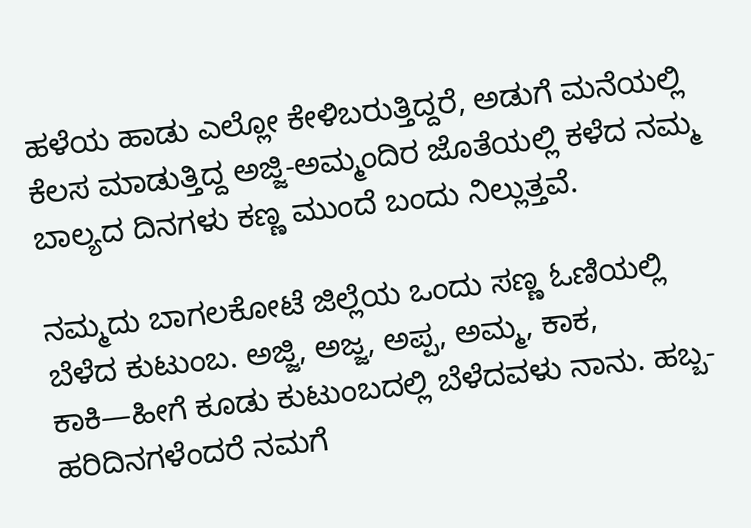ಹಳೆಯ ಹಾಡು ಎಲ್ಲೋ ಕೇಳಿಬರುತ್ತಿದ್ದರೆ, ಅಡುಗೆ ಮನೆಯಲ್ಲಿ ಕೆಲಸ ಮಾಡುತ್ತಿದ್ದ ಅಜ್ಜಿ-ಅಮ್ಮಂದಿರ ಜೊತೆಯಲ್ಲಿ ಕಳೆದ ನಮ್ಮ ಬಾಲ್ಯದ ದಿನಗಳು ಕಣ್ಣ ಮುಂದೆ ಬಂದು ನಿಲ್ಲುತ್ತವೆ.

ನಮ್ಮದು ಬಾಗಲಕೋಟೆ ಜಿಲ್ಲೆಯ ಒಂದು ಸಣ್ಣ ಓಣಿಯಲ್ಲಿ ಬೆಳೆದ ಕುಟುಂಬ. ಅಜ್ಜಿ, ಅಜ್ಜ, ಅಪ್ಪ, ಅಮ್ಮ, ಕಾಕ, ಕಾಕಿ—ಹೀಗೆ ಕೂಡು ಕುಟುಂಬದಲ್ಲಿ ಬೆಳೆದವಳು ನಾನು. ಹಬ್ಬ-ಹರಿದಿನಗಳೆಂದರೆ ನಮಗೆ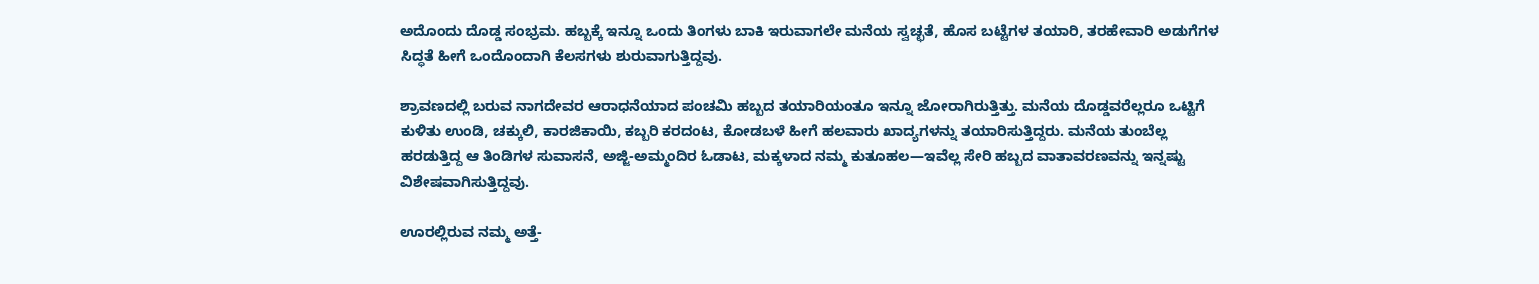ಅದೊಂದು ದೊಡ್ಡ ಸಂಭ್ರಮ. ಹಬ್ಬಕ್ಕೆ ಇನ್ನೂ ಒಂದು ತಿಂಗಳು ಬಾಕಿ ಇರುವಾಗಲೇ ಮನೆಯ ಸ್ವಚ್ಛತೆ, ಹೊಸ ಬಟ್ಟೆಗಳ ತಯಾರಿ, ತರಹೇವಾರಿ ಅಡುಗೆಗಳ ಸಿದ್ಧತೆ ಹೀಗೆ ಒಂದೊಂದಾಗಿ ಕೆಲಸಗಳು ಶುರುವಾಗುತ್ತಿದ್ದವು.

ಶ್ರಾವಣದಲ್ಲಿ ಬರುವ ನಾಗದೇವರ ಆರಾಧನೆಯಾದ ಪಂಚಮಿ ಹಬ್ಬದ ತಯಾರಿಯಂತೂ ಇನ್ನೂ ಜೋರಾಗಿರುತ್ತಿತ್ತು. ಮನೆಯ ದೊಡ್ಡವರೆಲ್ಲರೂ ಒಟ್ಟಿಗೆ ಕುಳಿತು ಉಂಡಿ, ಚಕ್ಕುಲಿ, ಕಾರಜಿಕಾಯಿ, ಕಬ್ಬರಿ ಕರದಂಟ, ಕೋಡಬಳೆ ಹೀಗೆ ಹಲವಾರು ಖಾದ್ಯಗಳನ್ನು ತಯಾರಿಸುತ್ತಿದ್ದರು. ಮನೆಯ ತುಂಬೆಲ್ಲ ಹರಡುತ್ತಿದ್ದ ಆ ತಿಂಡಿಗಳ ಸುವಾಸನೆ, ಅಜ್ಜಿ-ಅಮ್ಮಂದಿರ ಓಡಾಟ, ಮಕ್ಕಳಾದ ನಮ್ಮ ಕುತೂಹಲ—ಇವೆಲ್ಲ ಸೇರಿ ಹಬ್ಬದ ವಾತಾವರಣವನ್ನು ಇನ್ನಷ್ಟು ವಿಶೇಷವಾಗಿಸುತ್ತಿದ್ದವು.

ಊರಲ್ಲಿರುವ ನಮ್ಮ ಅತ್ತೆ-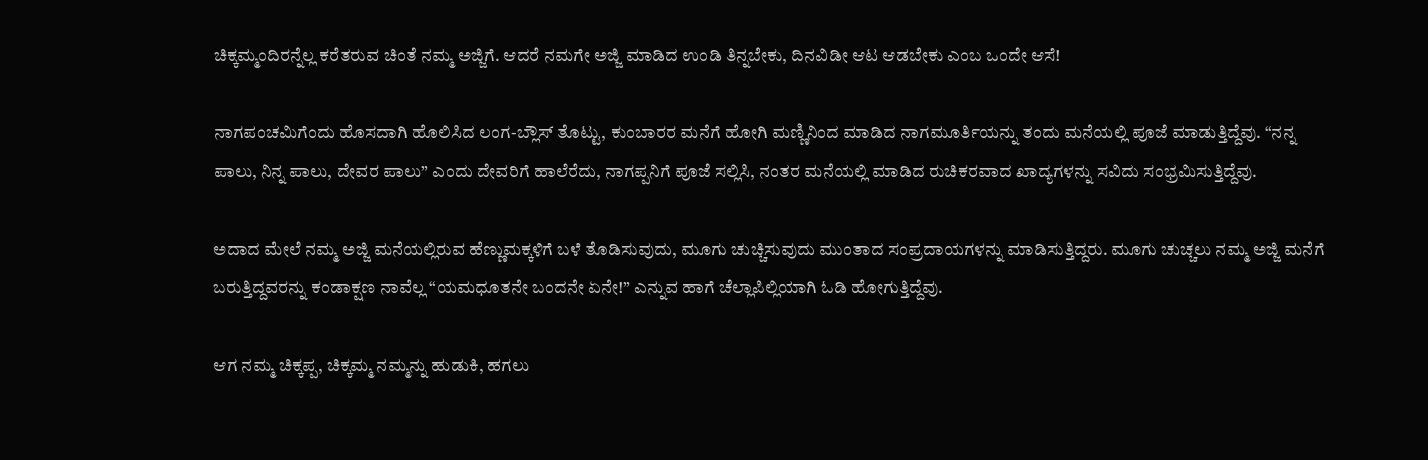ಚಿಕ್ಕಮ್ಮಂದಿರನ್ನೆಲ್ಲ ಕರೆತರುವ ಚಿಂತೆ ನಮ್ಮ ಅಜ್ಜಿಗೆ. ಆದರೆ ನಮಗೇ ಅಜ್ಜಿ ಮಾಡಿದ ಉಂಡಿ ತಿನ್ನಬೇಕು, ದಿನವಿಡೀ ಆಟ ಆಡಬೇಕು ಎಂಬ ಒಂದೇ ಆಸೆ!

ನಾಗಪಂಚಮಿಗೆಂದು ಹೊಸದಾಗಿ ಹೊಲಿಸಿದ ಲಂಗ-ಬ್ಲೌಸ್ ತೊಟ್ಟು, ಕುಂಬಾರರ ಮನೆಗೆ ಹೋಗಿ ಮಣ್ಣಿನಿಂದ ಮಾಡಿದ ನಾಗಮೂರ್ತಿಯನ್ನು ತಂದು ಮನೆಯಲ್ಲಿ ಪೂಜೆ ಮಾಡುತ್ತಿದ್ದೆವು. “ನನ್ನ ಪಾಲು, ನಿನ್ನ ಪಾಲು, ದೇವರ ಪಾಲು” ಎಂದು ದೇವರಿಗೆ ಹಾಲೆರೆದು, ನಾಗಪ್ಪನಿಗೆ ಪೂಜೆ ಸಲ್ಲಿಸಿ, ನಂತರ ಮನೆಯಲ್ಲಿ ಮಾಡಿದ ರುಚಿಕರವಾದ ಖಾದ್ಯಗಳನ್ನು ಸವಿದು ಸಂಭ್ರಮಿಸುತ್ತಿದ್ದೆವು.

ಅದಾದ ಮೇಲೆ ನಮ್ಮ ಅಜ್ಜಿ ಮನೆಯಲ್ಲಿರುವ ಹೆಣ್ಣುಮಕ್ಕಳಿಗೆ ಬಳೆ ತೊಡಿಸುವುದು, ಮೂಗು ಚುಚ್ಚಿಸುವುದು ಮುಂತಾದ ಸಂಪ್ರದಾಯಗಳನ್ನು ಮಾಡಿಸುತ್ತಿದ್ದರು. ಮೂಗು ಚುಚ್ಚಲು ನಮ್ಮ ಅಜ್ಜಿ ಮನೆಗೆ ಬರುತ್ತಿದ್ದವರನ್ನು ಕಂಡಾಕ್ಷಣ ನಾವೆಲ್ಲ “ಯಮಧೂತನೇ ಬಂದನೇ ಏನೇ!” ಎನ್ನುವ ಹಾಗೆ ಚೆಲ್ಲಾಪಿಲ್ಲಿಯಾಗಿ ಓಡಿ ಹೋಗುತ್ತಿದ್ದೆವು.

ಆಗ ನಮ್ಮ ಚಿಕ್ಕಪ್ಪ, ಚಿಕ್ಕಮ್ಮ ನಮ್ಮನ್ನು ಹುಡುಕಿ, ಹಗಲು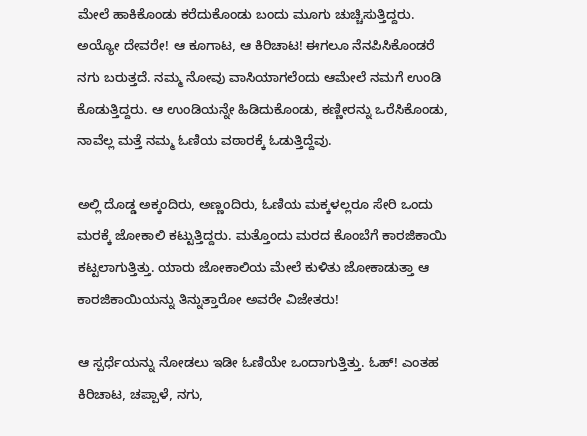ಮೇಲೆ ಹಾಕಿಕೊಂಡು ಕರೆದುಕೊಂಡು ಬಂದು ಮೂಗು ಚುಚ್ಚಿಸುತ್ತಿದ್ದರು. ಅಯ್ಯೋ ದೇವರೇ! ಆ ಕೂಗಾಟ, ಆ ಕಿರಿಚಾಟ! ಈಗಲೂ ನೆನಪಿಸಿಕೊಂಡರೆ ನಗು ಬರುತ್ತದೆ. ನಮ್ಮ ನೋವು ವಾಸಿಯಾಗಲೆಂದು ಆಮೇಲೆ ನಮಗೆ ಉಂಡಿ ಕೊಡುತ್ತಿದ್ದರು. ಆ ಉಂಡಿಯನ್ನೇ ಹಿಡಿದುಕೊಂಡು, ಕಣ್ಣೀರನ್ನು ಒರೆಸಿಕೊಂಡು, ನಾವೆಲ್ಲ ಮತ್ತೆ ನಮ್ಮ ಓಣಿಯ ವಠಾರಕ್ಕೆ ಓಡುತ್ತಿದ್ದೆವು.

ಅಲ್ಲಿ ದೊಡ್ಡ ಅಕ್ಕಂದಿರು, ಅಣ್ಣಂದಿರು, ಓಣಿಯ ಮಕ್ಕಳಲ್ಲರೂ ಸೇರಿ ಒಂದು ಮರಕ್ಕೆ ಜೋಕಾಲಿ ಕಟ್ಟುತ್ತಿದ್ದರು. ಮತ್ತೊಂದು ಮರದ ಕೊಂಬೆಗೆ ಕಾರಜಿಕಾಯಿ ಕಟ್ಟಲಾಗುತ್ತಿತ್ತು. ಯಾರು ಜೋಕಾಲಿಯ ಮೇಲೆ ಕುಳಿತು ಜೋಕಾಡುತ್ತಾ ಆ ಕಾರಜಿಕಾಯಿಯನ್ನು ತಿನ್ನುತ್ತಾರೋ ಅವರೇ ವಿಜೇತರು!

ಆ ಸ್ಪರ್ಧೆಯನ್ನು ನೋಡಲು ಇಡೀ ಓಣಿಯೇ ಒಂದಾಗುತ್ತಿತ್ತು. ಓಹ್! ಎಂತಹ ಕಿರಿಚಾಟ, ಚಪ್ಪಾಳೆ, ನಗು,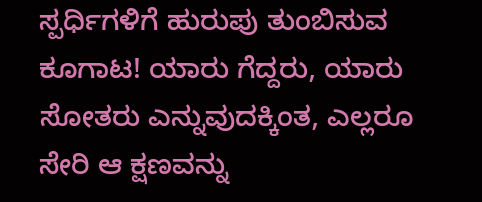ಸ್ಪರ್ಧಿಗಳಿಗೆ ಹುರುಪು ತುಂಬಿಸುವ ಕೂಗಾಟ! ಯಾರು ಗೆದ್ದರು, ಯಾರು ಸೋತರು ಎನ್ನುವುದಕ್ಕಿಂತ, ಎಲ್ಲರೂ ಸೇರಿ ಆ ಕ್ಷಣವನ್ನು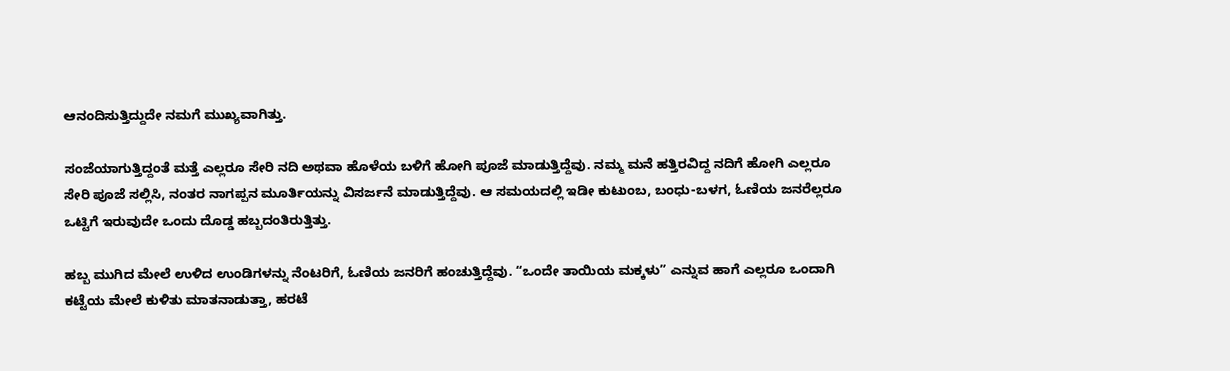ಆನಂದಿಸುತ್ತಿದ್ದುದೇ ನಮಗೆ ಮುಖ್ಯವಾಗಿತ್ತು.

ಸಂಜೆಯಾಗುತ್ತಿದ್ದಂತೆ ಮತ್ತೆ ಎಲ್ಲರೂ ಸೇರಿ ನದಿ ಅಥವಾ ಹೊಳೆಯ ಬಳಿಗೆ ಹೋಗಿ ಪೂಜೆ ಮಾಡುತ್ತಿದ್ದೆವು. ನಮ್ಮ ಮನೆ ಹತ್ತಿರವಿದ್ದ ನದಿಗೆ ಹೋಗಿ ಎಲ್ಲರೂ ಸೇರಿ ಪೂಜೆ ಸಲ್ಲಿಸಿ, ನಂತರ ನಾಗಪ್ಪನ ಮೂರ್ತಿಯನ್ನು ವಿಸರ್ಜನೆ ಮಾಡುತ್ತಿದ್ದೆವು. ಆ ಸಮಯದಲ್ಲಿ ಇಡೀ ಕುಟುಂಬ, ಬಂಧು-ಬಳಗ, ಓಣಿಯ ಜನರೆಲ್ಲರೂ ಒಟ್ಟಿಗೆ ಇರುವುದೇ ಒಂದು ದೊಡ್ಡ ಹಬ್ಬದಂತಿರುತ್ತಿತ್ತು.

ಹಬ್ಬ ಮುಗಿದ ಮೇಲೆ ಉಳಿದ ಉಂಡಿಗಳನ್ನು ನೆಂಟರಿಗೆ, ಓಣಿಯ ಜನರಿಗೆ ಹಂಚುತ್ತಿದ್ದೆವು. “ಒಂದೇ ತಾಯಿಯ ಮಕ್ಕಳು” ಎನ್ನುವ ಹಾಗೆ ಎಲ್ಲರೂ ಒಂದಾಗಿ ಕಟ್ಟೆಯ ಮೇಲೆ ಕುಳಿತು ಮಾತನಾಡುತ್ತಾ, ಹರಟೆ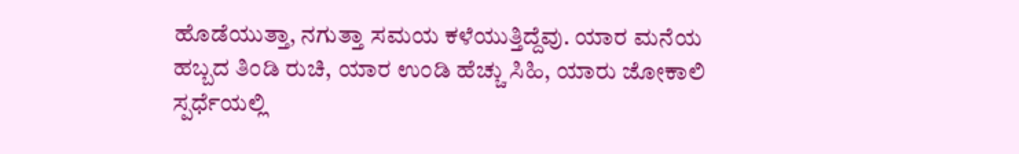ಹೊಡೆಯುತ್ತಾ, ನಗುತ್ತಾ ಸಮಯ ಕಳೆಯುತ್ತಿದ್ದೆವು. ಯಾರ ಮನೆಯ ಹಬ್ಬದ ತಿಂಡಿ ರುಚಿ, ಯಾರ ಉಂಡಿ ಹೆಚ್ಚು ಸಿಹಿ, ಯಾರು ಜೋಕಾಲಿ ಸ್ಪರ್ಧೆಯಲ್ಲಿ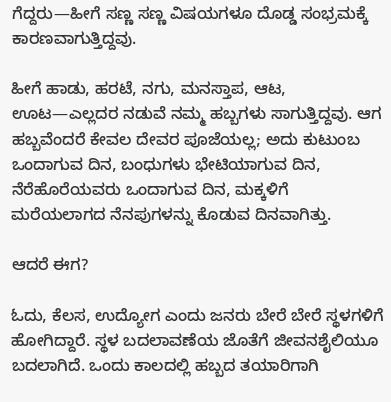ಗೆದ್ದರು—ಹೀಗೆ ಸಣ್ಣ ಸಣ್ಣ ವಿಷಯಗಳೂ ದೊಡ್ಡ ಸಂಭ್ರಮಕ್ಕೆ ಕಾರಣವಾಗುತ್ತಿದ್ದವು.

ಹೀಗೆ ಹಾಡು, ಹರಟೆ, ನಗು, ಮನಸ್ತಾಪ, ಆಟ, ಊಟ—ಎಲ್ಲದರ ನಡುವೆ ನಮ್ಮ ಹಬ್ಬಗಳು ಸಾಗುತ್ತಿದ್ದವು. ಆಗ ಹಬ್ಬವೆಂದರೆ ಕೇವಲ ದೇವರ ಪೂಜೆಯಲ್ಲ; ಅದು ಕುಟುಂಬ ಒಂದಾಗುವ ದಿನ, ಬಂಧುಗಳು ಭೇಟಿಯಾಗುವ ದಿನ, ನೆರೆಹೊರೆಯವರು ಒಂದಾಗುವ ದಿನ, ಮಕ್ಕಳಿಗೆ ಮರೆಯಲಾಗದ ನೆನಪುಗಳನ್ನು ಕೊಡುವ ದಿನವಾಗಿತ್ತು.

ಆದರೆ ಈಗ?

ಓದು, ಕೆಲಸ, ಉದ್ಯೋಗ ಎಂದು ಜನರು ಬೇರೆ ಬೇರೆ ಸ್ಥಳಗಳಿಗೆ ಹೋಗಿದ್ದಾರೆ. ಸ್ಥಳ ಬದಲಾವಣೆಯ ಜೊತೆಗೆ ಜೀವನಶೈಲಿಯೂ ಬದಲಾಗಿದೆ. ಒಂದು ಕಾಲದಲ್ಲಿ ಹಬ್ಬದ ತಯಾರಿಗಾಗಿ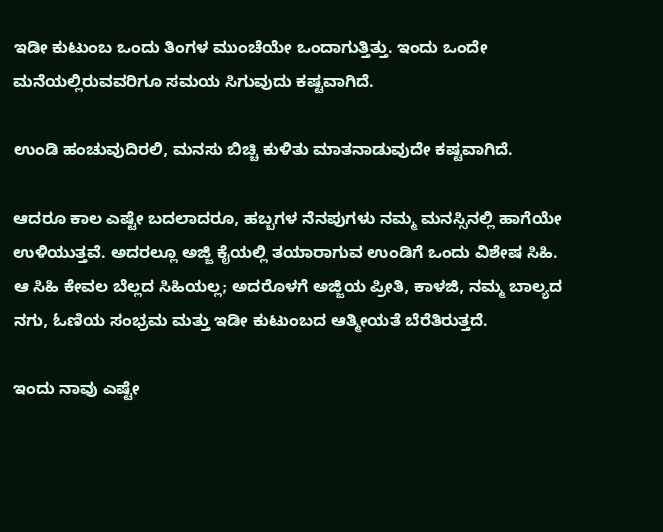ಇಡೀ ಕುಟುಂಬ ಒಂದು ತಿಂಗಳ ಮುಂಚೆಯೇ ಒಂದಾಗುತ್ತಿತ್ತು. ಇಂದು ಒಂದೇ ಮನೆಯಲ್ಲಿರುವವರಿಗೂ ಸಮಯ ಸಿಗುವುದು ಕಷ್ಟವಾಗಿದೆ.

ಉಂಡಿ ಹಂಚುವುದಿರಲಿ, ಮನಸು ಬಿಚ್ಚಿ ಕುಳಿತು ಮಾತನಾಡುವುದೇ ಕಷ್ಟವಾಗಿದೆ.

ಆದರೂ ಕಾಲ ಎಷ್ಟೇ ಬದಲಾದರೂ, ಹಬ್ಬಗಳ ನೆನಪುಗಳು ನಮ್ಮ ಮನಸ್ಸಿನಲ್ಲಿ ಹಾಗೆಯೇ ಉಳಿಯುತ್ತವೆ. ಅದರಲ್ಲೂ ಅಜ್ಜಿ ಕೈಯಲ್ಲಿ ತಯಾರಾಗುವ ಉಂಡಿಗೆ ಒಂದು ವಿಶೇಷ ಸಿಹಿ. ಆ ಸಿಹಿ ಕೇವಲ ಬೆಲ್ಲದ ಸಿಹಿಯಲ್ಲ; ಅದರೊಳಗೆ ಅಜ್ಜಿಯ ಪ್ರೀತಿ, ಕಾಳಜಿ, ನಮ್ಮ ಬಾಲ್ಯದ ನಗು, ಓಣಿಯ ಸಂಭ್ರಮ ಮತ್ತು ಇಡೀ ಕುಟುಂಬದ ಆತ್ಮೀಯತೆ ಬೆರೆತಿರುತ್ತದೆ.

ಇಂದು ನಾವು ಎಷ್ಟೇ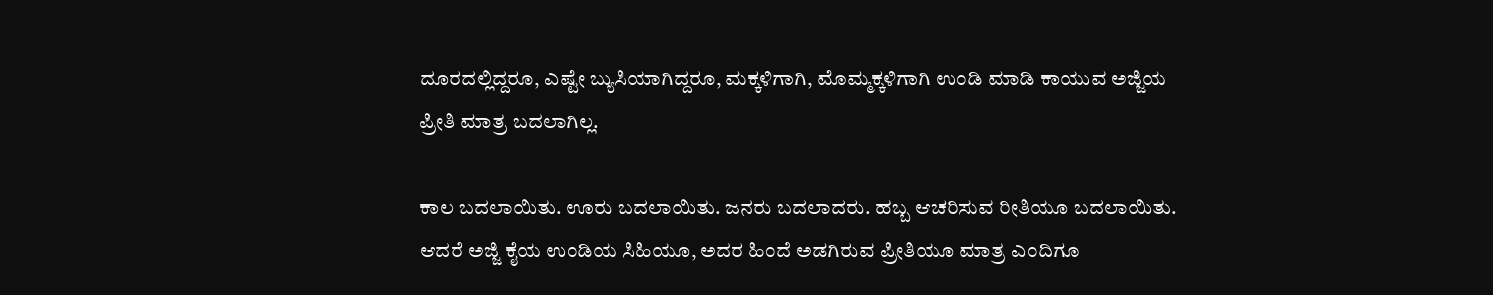ದೂರದಲ್ಲಿದ್ದರೂ, ಎಷ್ಟೇ ಬ್ಯುಸಿಯಾಗಿದ್ದರೂ, ಮಕ್ಕಳಿಗಾಗಿ, ಮೊಮ್ಮಕ್ಕಳಿಗಾಗಿ ಉಂಡಿ ಮಾಡಿ ಕಾಯುವ ಅಜ್ಜಿಯ ಪ್ರೀತಿ ಮಾತ್ರ ಬದಲಾಗಿಲ್ಲ.

ಕಾಲ ಬದಲಾಯಿತು. ಊರು ಬದಲಾಯಿತು. ಜನರು ಬದಲಾದರು. ಹಬ್ಬ ಆಚರಿಸುವ ರೀತಿಯೂ ಬದಲಾಯಿತು. ಆದರೆ ಅಜ್ಜಿ ಕೈಯ ಉಂಡಿಯ ಸಿಹಿಯೂ, ಅದರ ಹಿಂದೆ ಅಡಗಿರುವ ಪ್ರೀತಿಯೂ ಮಾತ್ರ ಎಂದಿಗೂ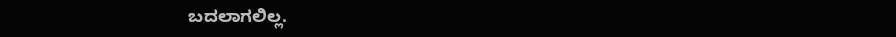ಬದಲಾಗಲಿಲ್ಲ.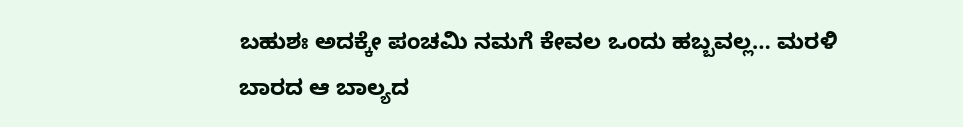ಬಹುಶಃ ಅದಕ್ಕೇ ಪಂಚಮಿ ನಮಗೆ ಕೇವಲ ಒಂದು ಹಬ್ಬವಲ್ಲ… ಮರಳಿ ಬಾರದ ಆ ಬಾಲ್ಯದ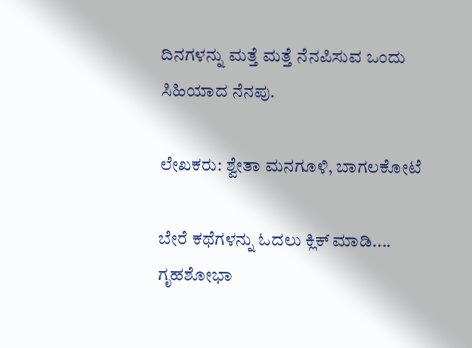ದಿನಗಳನ್ನು ಮತ್ತೆ ಮತ್ತೆ ನೆನಪಿಸುವ ಒಂದು ಸಿಹಿಯಾದ ನೆನಪು.

ಲೇಖಕರು: ಶ್ವೇತಾ ಮನಗೂಳಿ, ಬಾಗಲಕೋಟೆ

ಬೇರೆ ಕಥೆಗಳನ್ನು ಓದಲು ಕ್ಲಿಕ್ ಮಾಡಿ....
ಗೃಹಶೋಭಾ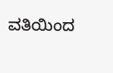ವತಿಯಿಂದ